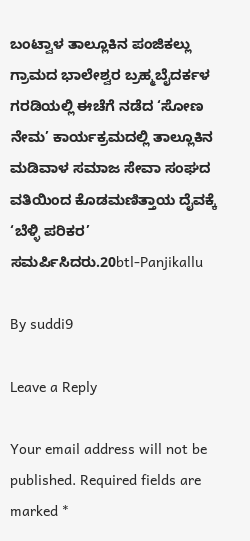ಬಂಟ್ವಾಳ ತಾಲ್ಲೂಕಿನ ಪಂಜಿಕಲ್ಲು ಗ್ರಾಮದ ಭಾಲೇಶ್ವರ ಬ್ರಹ್ಮಬೈದರ್ಕಳ ಗರಡಿಯಲ್ಲಿ ಈಚೆಗೆ ನಡೆದ ‘ಸೋಣ ನೇಮ’ ಕಾರ್ಯಕ್ರಮದಲ್ಲಿ ತಾಲ್ಲೂಕಿನ ಮಡಿವಾಳ ಸಮಾಜ ಸೇವಾ ಸಂಘದ ವತಿಯಿಂದ ಕೊಡಮಣಿತ್ತಾಯ ದೈವಕ್ಕೆ ‘ಬೆಳ್ಳಿ ಪರಿಕರ’ ಸಮರ್ಪಿಸಿದರು.20btl-Panjikallu

By suddi9

Leave a Reply

Your email address will not be published. Required fields are marked *